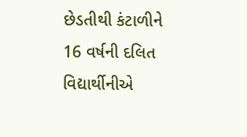છેડતીથી કંટાળીને 16 વર્ષની દલિત વિદ્યાર્થીનીએ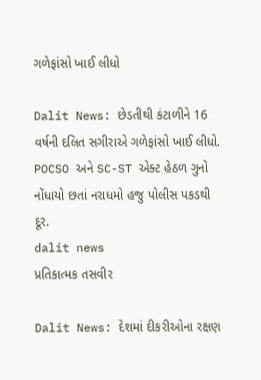ગળેફાંસો ખાઈ લીધો

Dalit News: છેડતીથી કંટાળીને 16 વર્ષની દલિત સગીરાએ ગળેફાંસો ખાઈ લીધો. POCSO અને SC-ST એક્ટ હેઠળ ગુનો નોંધાયો છતાં નરાધમો હજુ પોલીસ પકડથી દૂર.
dalit news
પ્રતિકાત્મક તસવીર

Dalit News: દેશમાં દીકરીઓના રક્ષણ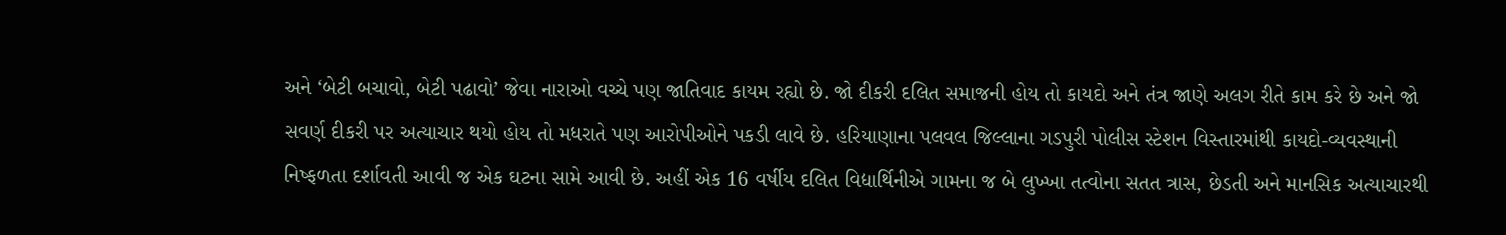અને ‘બેટી બચાવો, બેટી પઢાવો’ જેવા નારાઓ વચ્ચે પણ જાતિવાદ કાયમ રહ્યો છે. જો દીકરી દલિત સમાજની હોય તો કાયદો અને તંત્ર જાણે અલગ રીતે કામ કરે છે અને જો સવર્ણ દીકરી પર અત્યાચાર થયો હોય તો મધરાતે પણ આરોપીઓને પકડી લાવે છે. હરિયાણાના પલવલ જિલ્લાના ગડપુરી પોલીસ સ્ટેશન વિસ્તારમાંથી કાયદો-વ્યવસ્થાની નિષ્ફળતા દર્શાવતી આવી જ એક ઘટના સામે આવી છે. અહીં એક 16 વર્ષીય દલિત વિદ્યાર્થિનીએ ગામના જ બે લુખ્ખા તત્વોના સતત ત્રાસ, છેડતી અને માનસિક અત્યાચારથી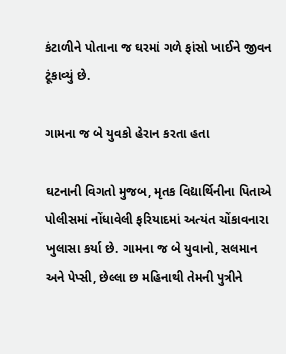કંટાળીને પોતાના જ ઘરમાં ગળે ફાંસો ખાઈને જીવન ટૂંકાવ્યું છે.

ગામના જ બે યુવકો હેરાન કરતા હતા

ઘટનાની વિગતો મુજબ, મૃતક વિદ્યાર્થિનીના પિતાએ પોલીસમાં નોંધાવેલી ફરિયાદમાં અત્યંત ચોંકાવનારા ખુલાસા કર્યા છે. ગામના જ બે યુવાનો, સલમાન અને પેપ્સી, છેલ્લા છ મહિનાથી તેમની પુત્રીને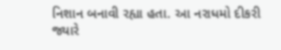નિશાન બનાવી રહ્યા હતા. આ નરાધમો દીકરી જ્યારે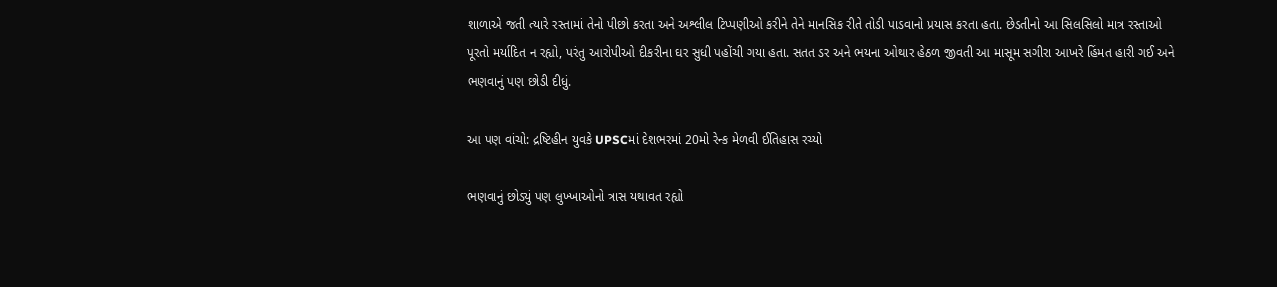શાળાએ જતી ત્યારે રસ્તામાં તેનો પીછો કરતા અને અશ્લીલ ટિપ્પણીઓ કરીને તેને માનસિક રીતે તોડી પાડવાનો પ્રયાસ કરતા હતા. છેડતીનો આ સિલસિલો માત્ર રસ્તાઓ પૂરતો મર્યાદિત ન રહ્યો, પરંતુ આરોપીઓ દીકરીના ઘર સુધી પહોંચી ગયા હતા. સતત ડર અને ભયના ઓથાર હેઠળ જીવતી આ માસૂમ સગીરા આખરે હિંમત હારી ગઈ અને ભણવાનું પણ છોડી દીધું.

આ પણ વાંચો: દ્રષ્ટિહીન યુવકે UPSCમાં દેશભરમાં 20મો રેન્ક મેળવી ઈતિહાસ રચ્યો

ભણવાનું છોડ્યું પણ લુખ્ખાઓનો ત્રાસ યથાવત રહ્યો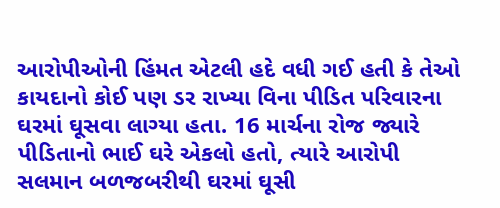આરોપીઓની હિંમત એટલી હદે વધી ગઈ હતી કે તેઓ કાયદાનો કોઈ પણ ડર રાખ્યા વિના પીડિત પરિવારના ઘરમાં ઘૂસવા લાગ્યા હતા. 16 માર્ચના રોજ જ્યારે પીડિતાનો ભાઈ ઘરે એકલો હતો, ત્યારે આરોપી સલમાન બળજબરીથી ઘરમાં ઘૂસી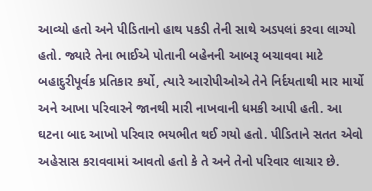આવ્યો હતો અને પીડિતાનો હાથ પકડી તેની સાથે અડપલાં કરવા લાગ્યો હતો. જ્યારે તેના ભાઈએ પોતાની બહેનની આબરૂ બચાવવા માટે બહાદુરીપૂર્વક પ્રતિકાર કર્યો, ત્યારે આરોપીઓએ તેને નિર્દયતાથી માર માર્યો અને આખા પરિવારને જાનથી મારી નાખવાની ધમકી આપી હતી. આ ઘટના બાદ આખો પરિવાર ભયભીત થઈ ગયો હતો. પીડિતાને સતત એવો અહેસાસ કરાવવામાં આવતો હતો કે તે અને તેનો પરિવાર લાચાર છે.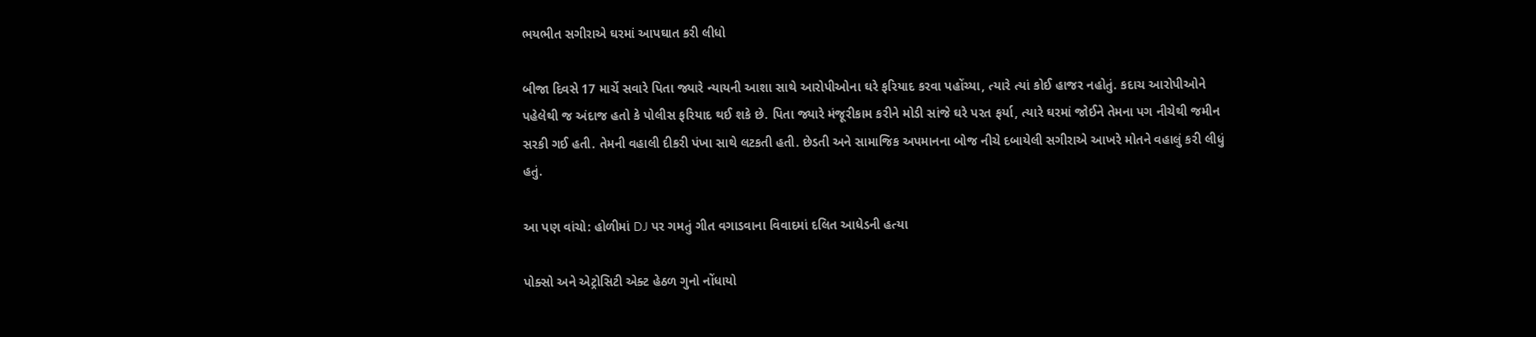ભયભીત સગીરાએ ઘરમાં આપઘાત કરી લીધો

બીજા દિવસે 17 માર્ચે સવારે પિતા જ્યારે ન્યાયની આશા સાથે આરોપીઓના ઘરે ફરિયાદ કરવા પહોંચ્યા, ત્યારે ત્યાં કોઈ હાજર નહોતું. કદાચ આરોપીઓને પહેલેથી જ અંદાજ હતો કે પોલીસ ફરિયાદ થઈ શકે છે. પિતા જ્યારે મંજૂરીકામ કરીને મોડી સાંજે ઘરે પરત ફર્યા, ત્યારે ઘરમાં જોઈને તેમના પગ નીચેથી જમીન સરકી ગઈ હતી. તેમની વહાલી દીકરી પંખા સાથે લટકતી હતી. છેડતી અને સામાજિક અપમાનના બોજ નીચે દબાયેલી સગીરાએ આખરે મોતને વહાલું કરી લીધું હતું.

આ પણ વાંચો: હોળીમાં DJ પર ગમતું ગીત વગાડવાના વિવાદમાં દલિત આધેડની હત્યા

પોક્સો અને એટ્રોસિટી એક્ટ હેઠળ ગુનો નોંધાયો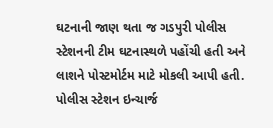ઘટનાની જાણ થતા જ ગડપુરી પોલીસ સ્ટેશનની ટીમ ઘટનાસ્થળે પહોંચી હતી અને લાશને પોસ્ટમોર્ટમ માટે મોકલી આપી હતી. પોલીસ સ્ટેશન ઇન્ચાર્જ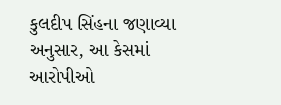કુલદીપ સિંહના જણાવ્યા અનુસાર, આ કેસમાં આરોપીઓ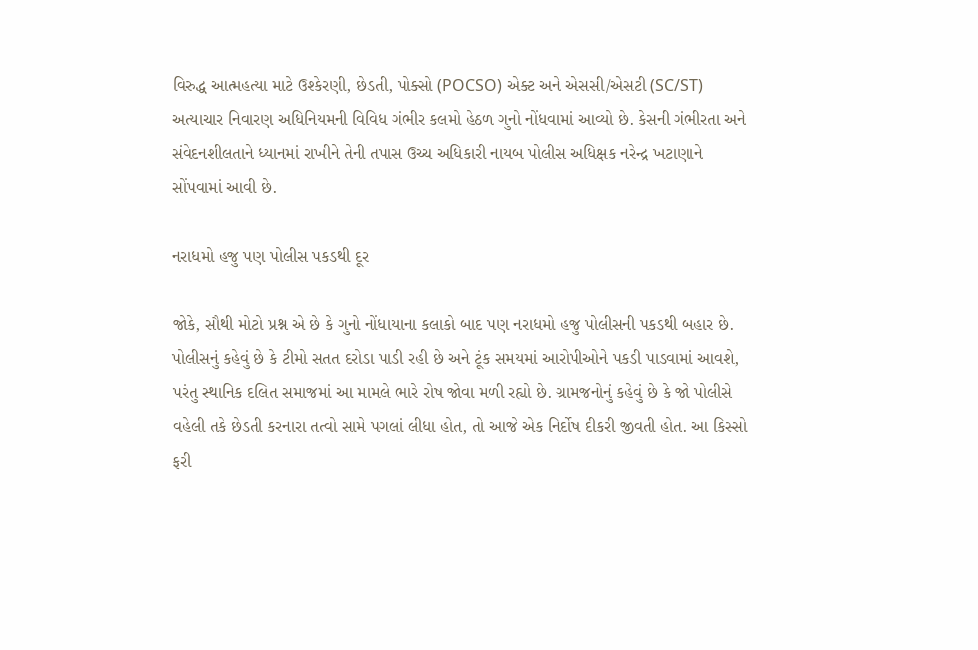વિરુદ્ધ આત્મહત્યા માટે ઉશ્કેરણી, છેડતી, પોક્સો (POCSO) એક્ટ અને એસસી/એસટી (SC/ST) અત્યાચાર નિવારણ અધિનિયમની વિવિધ ગંભીર કલમો હેઠળ ગુનો નોંધવામાં આવ્યો છે. કેસની ગંભીરતા અને સંવેદનશીલતાને ધ્યાનમાં રાખીને તેની તપાસ ઉચ્ચ અધિકારી નાયબ પોલીસ અધિક્ષક નરેન્દ્ર ખટાણાને સોંપવામાં આવી છે.

નરાધમો હજુ પણ પોલીસ પકડથી દૂર

જોકે, સૌથી મોટો પ્રશ્ન એ છે કે ગુનો નોંધાયાના કલાકો બાદ પણ નરાધમો હજુ પોલીસની પકડથી બહાર છે. પોલીસનું કહેવું છે કે ટીમો સતત દરોડા પાડી રહી છે અને ટૂંક સમયમાં આરોપીઓને પકડી પાડવામાં આવશે, પરંતુ સ્થાનિક દલિત સમાજમાં આ મામલે ભારે રોષ જોવા મળી રહ્યો છે. ગ્રામજનોનું કહેવું છે કે જો પોલીસે વહેલી તકે છેડતી કરનારા તત્વો સામે પગલાં લીધા હોત, તો આજે એક નિર્દોષ દીકરી જીવતી હોત. આ કિસ્સો ફરી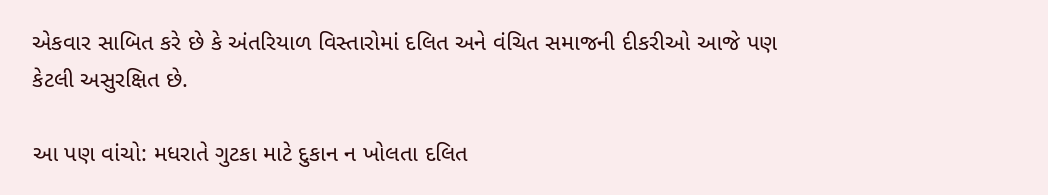એકવાર સાબિત કરે છે કે અંતરિયાળ વિસ્તારોમાં દલિત અને વંચિત સમાજની દીકરીઓ આજે પણ કેટલી અસુરક્ષિત છે.

આ પણ વાંચો: મધરાતે ગુટકા માટે દુકાન ન ખોલતા દલિત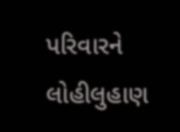પરિવારને લોહીલુહાણ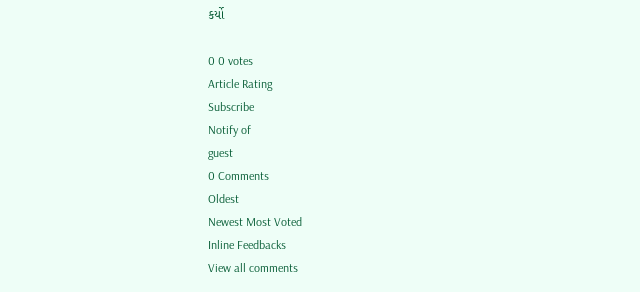કર્યો

0 0 votes
Article Rating
Subscribe
Notify of
guest
0 Comments
Oldest
Newest Most Voted
Inline Feedbacks
View all comments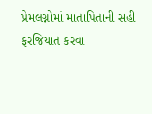પ્રેમલગ્નોમાં માતાપિતાની સહી ફરજિયાત કરવા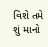વિશે તમે શું માનો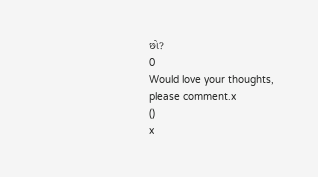છો?
0
Would love your thoughts, please comment.x
()
x